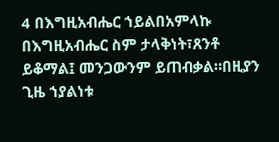4 በእግዚአብሔር ኀይልበአምላኩ በእግዚአብሔር ስም ታላቅነት፣ጸንቶ ይቆማል፤ መንጋውንም ይጠብቃል።በዚያን ጊዜ ኀያልነቱ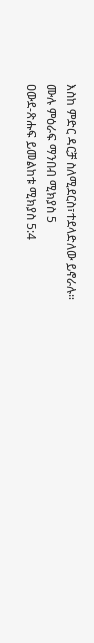እስከ ምድር ዳርቻ ስለሚደርስ፣ተደላድለው ይኖራሉ።
ሙሉ ምዕራፍ ማንበብ ሚክያስ 5
ዐውደ-ጽሑፍ ይመልከቱ ሚክያስ 5:4